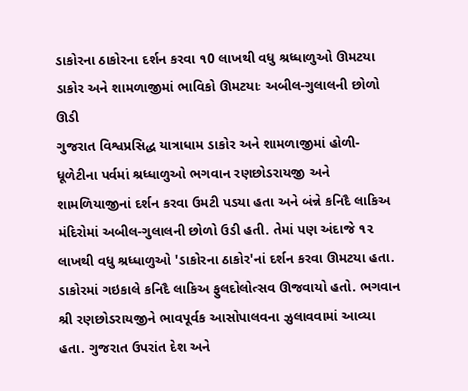ડાકોરના ઠાકોરના દર્શન કરવા ૧0 લાખથી વધુ શ્રધ્ધાળુઓ ઊમટયા
ડાકોર અને શામળાજીમાં ભાવિકો ઊમટયાઃ અબીલ-ગુલાલની છોળો ઊડી
ગુજરાત વિશ્વપ્રસિદ્ધ યાત્રાધામ ડાકોર અને શામળાજીમાં હોળી-ધૂળેટીના પર્વમાં શ્રધ્ધાળુઓ ભગવાન રણછોડરાયજી અને શામળિયાજીનાં દર્શન કરવા ઉમટી પડયા હતા અને બંન્ને કનિદૈ લાકિઅ મંદિરોમાં અબીલ-ગુલાલની છોળો ઉડી હતી. તેમાં પણ અંદાજે ૧૨ લાખથી વધુ શ્રધ્ધાળુઓ 'ડાકોરના ઠાકોર'નાં દર્શન કરવા ઊમટયા હતા. ડાકોરમાં ગઇકાલે કનિદૈ લાકિઅ ફુલદોલોત્સવ ઊજવાયો હતો. ભગવાન શ્રી રણછોડરાયજીને ભાવપૂર્વક આસોપાલવના ઝુલાવવામાં આવ્યા હતા. ગુજરાત ઉપરાંત દેશ અને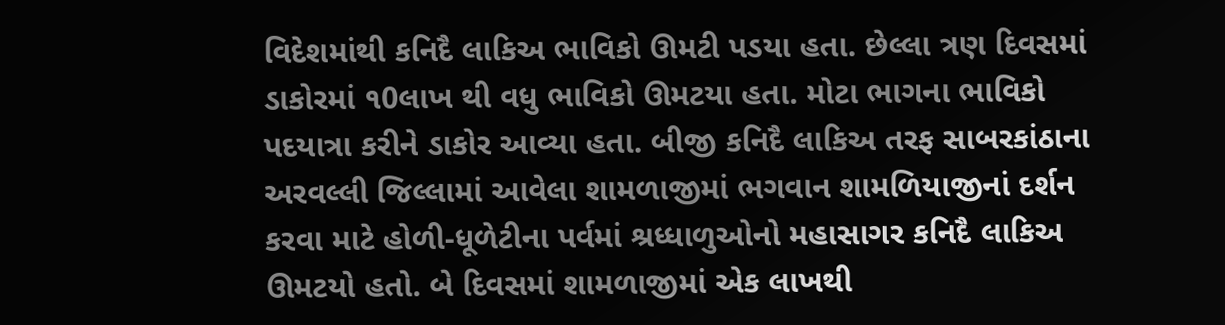વિદેશમાંથી કનિદૈ લાકિઅ ભાવિકો ઊમટી પડયા હતા. છેલ્લા ત્રણ દિવસમાં ડાકોરમાં ૧0લાખ થી વધુ ભાવિકો ઊમટયા હતા. મોટા ભાગના ભાવિકો પદયાત્રા કરીને ડાકોર આવ્યા હતા. બીજી કનિદૈ લાકિઅ તરફ સાબરકાંઠાના અરવલ્લી જિલ્લામાં આવેલા શામળાજીમાં ભગવાન શામળિયાજીનાં દર્શન કરવા માટે હોળી-ધૂળેટીના પર્વમાં શ્રધ્ધાળુઓનો મહાસાગર કનિદૈ લાકિઅ ઊમટયો હતો. બે દિવસમાં શામળાજીમાં એક લાખથી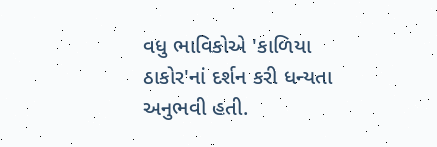વધુ ભાવિકોએ 'કાળિયા ઠાકોર'નાં દર્શન કરી ધન્યતા અનુભવી હતી.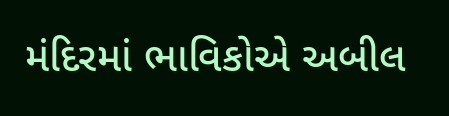મંદિરમાં ભાવિકોએ અબીલ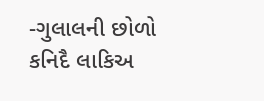-ગુલાલની છોળો કનિદૈ લાકિઅ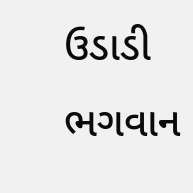ઉડાડી ભગવાન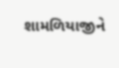શામળિયાજીને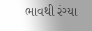ભાવથી રંગ્યા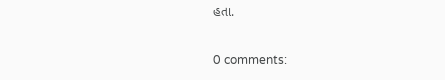હતા.

0 comments: